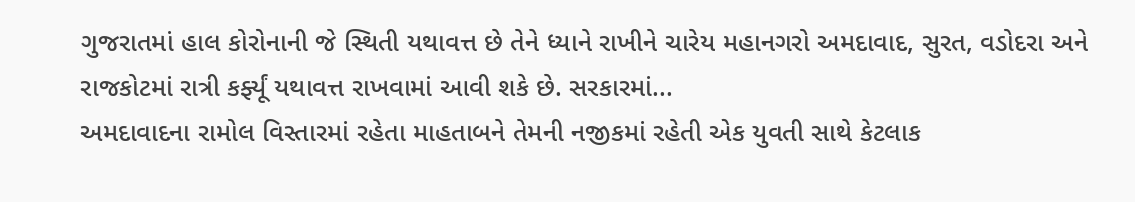ગુજરાતમાં હાલ કોરોનાની જે સ્થિતી યથાવત્ત છે તેને ધ્યાને રાખીને ચારેય મહાનગરો અમદાવાદ, સુરત, વડોદરા અને રાજકોટમાં રાત્રી કર્ફ્યૂં યથાવત્ત રાખવામાં આવી શકે છે. સરકારમાં...
અમદાવાદના રામોલ વિસ્તારમાં રહેતા માહતાબને તેમની નજીકમાં રહેતી એક યુવતી સાથે કેટલાક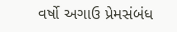વર્ષો અગાઉ પ્રેમસંબંધ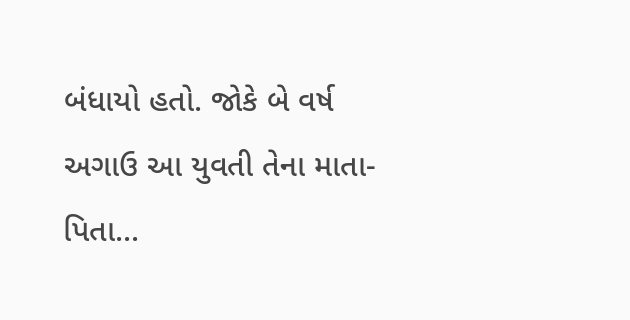બંધાયો હતો. જોકે બે વર્ષ અગાઉ આ યુવતી તેના માતા-પિતા...